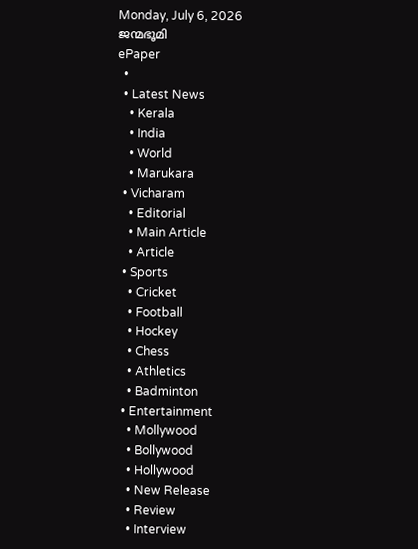Monday, July 6, 2026
ജന്മഭൂമി
ePaper
  •
  • Latest News
    • Kerala
    • India
    • World
    • Marukara
  • Vicharam
    • Editorial
    • Main Article
    • Article
  • Sports
    • Cricket
    • Football
    • Hockey
    • Chess
    • Athletics
    • Badminton
  • Entertainment
    • Mollywood
    • Bollywood
    • Hollywood
    • New Release
    • Review
    • Interview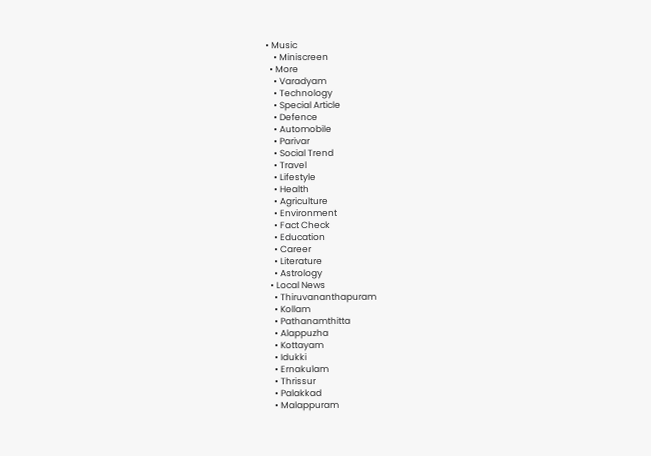• Music
    • Miniscreen
  • More
    • Varadyam
    • Technology
    • Special Article
    • Defence
    • Automobile
    • Parivar
    • Social Trend
    • Travel
    • Lifestyle
    • Health
    • Agriculture
    • Environment
    • Fact Check
    • Education
    • Career
    • Literature
    • Astrology
  • Local News
    • Thiruvananthapuram
    • Kollam
    • Pathanamthitta
    • Alappuzha
    • Kottayam
    • Idukki
    • Ernakulam
    • Thrissur
    • Palakkad
    • Malappuram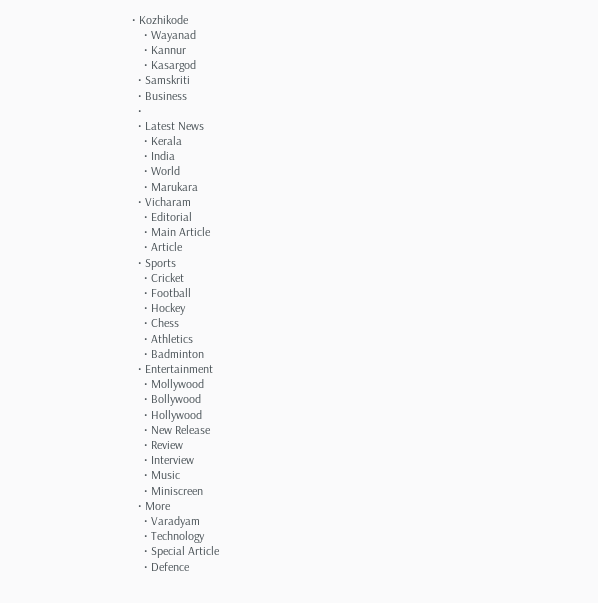• Kozhikode
    • Wayanad
    • Kannur
    • Kasargod
  • Samskriti
  • Business
  •
  • Latest News
    • Kerala
    • India
    • World
    • Marukara
  • Vicharam
    • Editorial
    • Main Article
    • Article
  • Sports
    • Cricket
    • Football
    • Hockey
    • Chess
    • Athletics
    • Badminton
  • Entertainment
    • Mollywood
    • Bollywood
    • Hollywood
    • New Release
    • Review
    • Interview
    • Music
    • Miniscreen
  • More
    • Varadyam
    • Technology
    • Special Article
    • Defence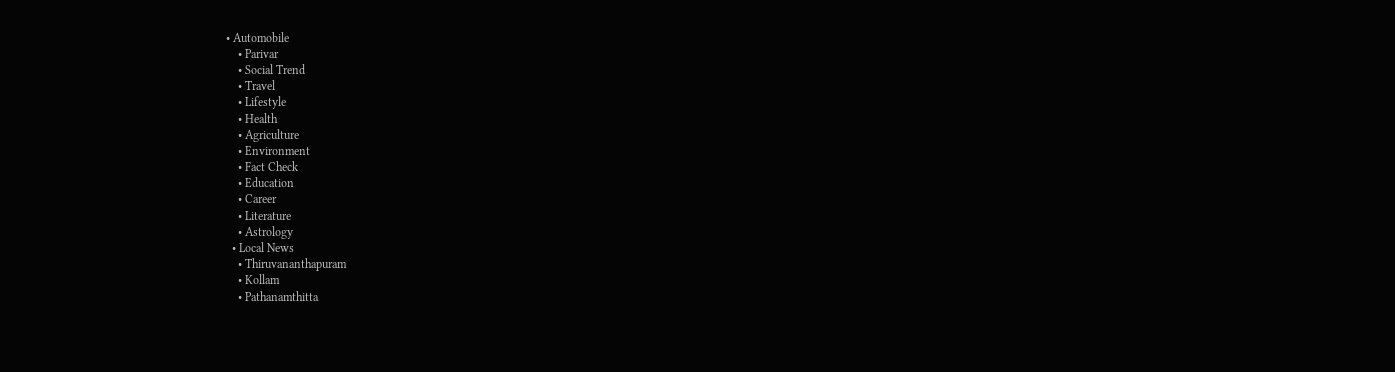• Automobile
    • Parivar
    • Social Trend
    • Travel
    • Lifestyle
    • Health
    • Agriculture
    • Environment
    • Fact Check
    • Education
    • Career
    • Literature
    • Astrology
  • Local News
    • Thiruvananthapuram
    • Kollam
    • Pathanamthitta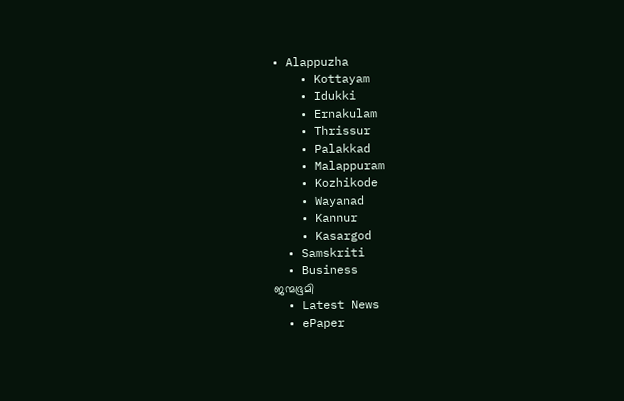• Alappuzha
    • Kottayam
    • Idukki
    • Ernakulam
    • Thrissur
    • Palakkad
    • Malappuram
    • Kozhikode
    • Wayanad
    • Kannur
    • Kasargod
  • Samskriti
  • Business
ജന്മഭൂമി
  • Latest News
  • ePaper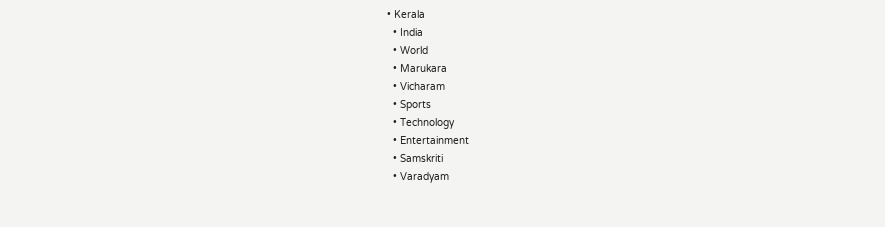• Kerala
  • India
  • World
  • Marukara
  • Vicharam
  • Sports
  • Technology
  • Entertainment
  • Samskriti
  • Varadyam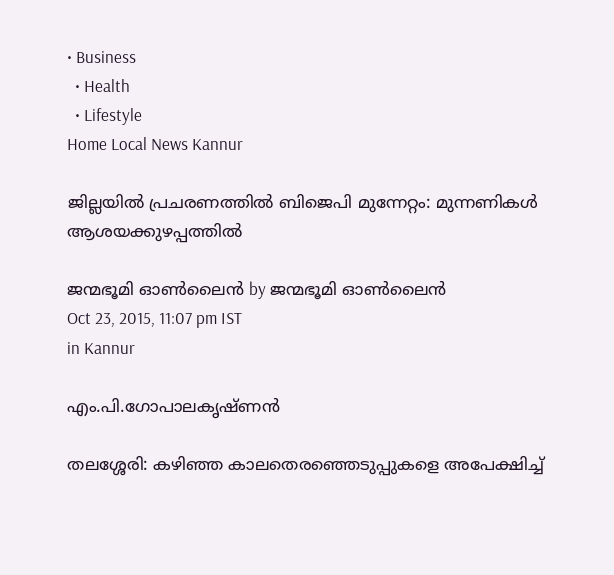• Business
  • Health
  • Lifestyle
Home Local News Kannur

ജില്ലയില്‍ പ്രചരണത്തില്‍ ബിജെപി മുന്നേറ്റം: മുന്നണികള്‍ ആശയക്കുഴപ്പത്തില്‍

ജന്മഭൂമി ഓണ്‍ലൈന്‍ by ജന്മഭൂമി ഓണ്‍ലൈന്‍
Oct 23, 2015, 11:07 pm IST
in Kannur

എം.പി.ഗോപാലകൃഷ്ണന്‍

തലശ്ശേരി: കഴിഞ്ഞ കാലതെരഞ്ഞെടുപ്പുകളെ അപേക്ഷിച്ച്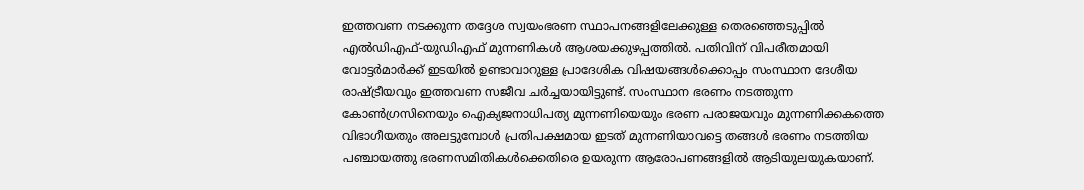ഇത്തവണ നടക്കുന്ന തദ്ദേശ സ്വയംഭരണ സ്ഥാപനങ്ങളിലേക്കുള്ള തെരഞ്ഞെടുപ്പില്‍ എല്‍ഡിഎഫ്-യുഡിഎഫ് മുന്നണികള്‍ ആശയക്കുഴപ്പത്തില്‍. പതിവിന് വിപരീതമായി വോട്ടര്‍മാര്‍ക്ക് ഇടയില്‍ ഉണ്ടാവാറുള്ള പ്രാദേശിക വിഷയങ്ങള്‍ക്കൊപ്പം സംസ്ഥാന ദേശീയ രാഷ്‌ട്രീയവും ഇത്തവണ സജീവ ചര്‍ച്ചയായിട്ടുണ്ട്. സംസ്ഥാന ഭരണം നടത്തുന്ന കോണ്‍ഗ്രസിനെയും ഐക്യജനാധിപത്യ മുന്നണിയെയും ഭരണ പരാജയവും മുന്നണിക്കകത്തെ വിഭാഗീയതും അലട്ടുമ്പോള്‍ പ്രതിപക്ഷമായ ഇടത് മുന്നണിയാവട്ടെ തങ്ങള്‍ ഭരണം നടത്തിയ പഞ്ചായത്തു ഭരണസമിതികള്‍ക്കെതിരെ ഉയരുന്ന ആരോപണങ്ങളില്‍ ആടിയുലയുകയാണ്.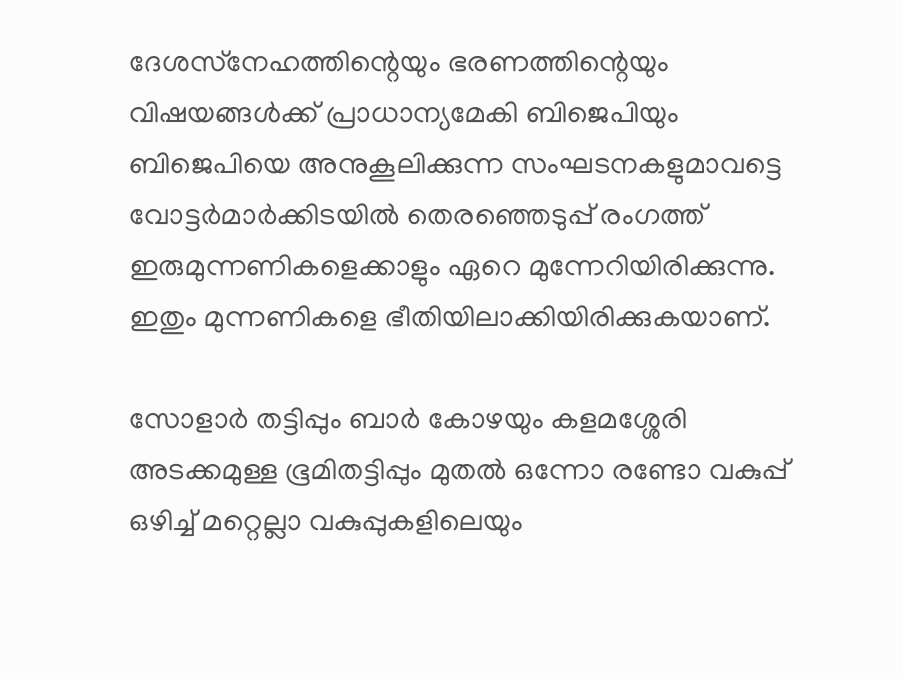ദേശസ്‌നേഹത്തിന്റെയും ഭരണത്തിന്റെയും വിഷയങ്ങള്‍ക്ക് പ്രാധാന്യമേകി ബിജെപിയും ബിജെപിയെ അനുകൂലിക്കുന്ന സംഘടനകളുമാവട്ടെ വോട്ടര്‍മാര്‍ക്കിടയില്‍ തെരഞ്ഞെടുപ്പ് രംഗത്ത് ഇരുമുന്നണികളെക്കാളും ഏറെ മുന്നേറിയിരിക്കുന്നു. ഇതും മുന്നണികളെ ഭീതിയിലാക്കിയിരിക്കുകയാണ്.

സോളാര്‍ തട്ടിപ്പും ബാര്‍ കോഴയും കളമശ്ശേരി അടക്കമുള്ള ഭൂമിതട്ടിപ്പും മുതല്‍ ഒന്നോ രണ്ടോ വകുപ്പ് ഒഴിച്ച് മറ്റെല്ലാ വകുപ്പുകളിലെയും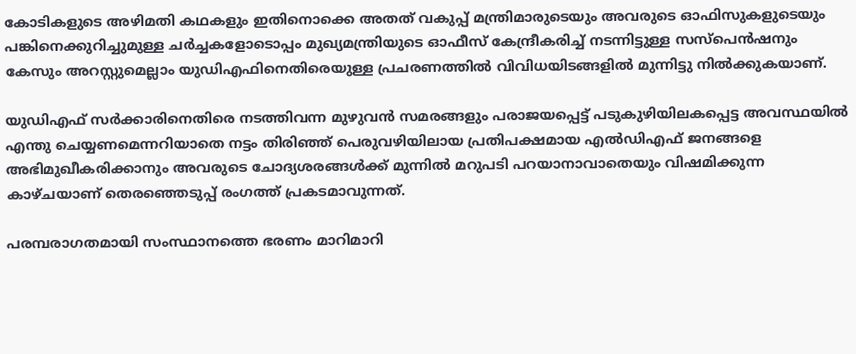കോടികളുടെ അഴിമതി കഥകളും ഇതിനൊക്കെ അതത് വകുപ്പ് മന്ത്രിമാരുടെയും അവരുടെ ഓഫിസുകളുടെയും പങ്കിനെക്കുറിച്ചുമുള്ള ചര്‍ച്ചകളോടൊപ്പം മുഖ്യമന്ത്രിയുടെ ഓഫീസ് കേന്ദ്രീകരിച്ച് നടന്നിട്ടുള്ള സസ്‌പെന്‍ഷനും കേസും അറസ്റ്റുമെല്ലാം യുഡിഎഫിനെതിരെയുള്ള പ്രചരണത്തില്‍ വിവിധയിടങ്ങളില്‍ മുന്നിട്ടു നില്‍ക്കുകയാണ്.

യുഡിഎഫ് സര്‍ക്കാരിനെതിരെ നടത്തിവന്ന മുഴുവന്‍ സമരങ്ങളും പരാജയപ്പെട്ട് പടുകുഴിയിലകപ്പെട്ട അവസ്ഥയില്‍ എന്തു ചെയ്യണമെന്നറിയാതെ നട്ടം തിരിഞ്ഞ് പെരുവഴിയിലായ പ്രതിപക്ഷമായ എല്‍ഡിഎഫ് ജനങ്ങളെ അഭിമുഖീകരിക്കാനും അവരുടെ ചോദ്യശരങ്ങള്‍ക്ക് മുന്നില്‍ മറുപടി പറയാനാവാതെയും വിഷമിക്കുന്ന കാഴ്ചയാണ് തെരഞ്ഞെടുപ്പ് രംഗത്ത് പ്രകടമാവുന്നത്.

പരമ്പരാഗതമായി സംസ്ഥാനത്തെ ഭരണം മാറിമാറി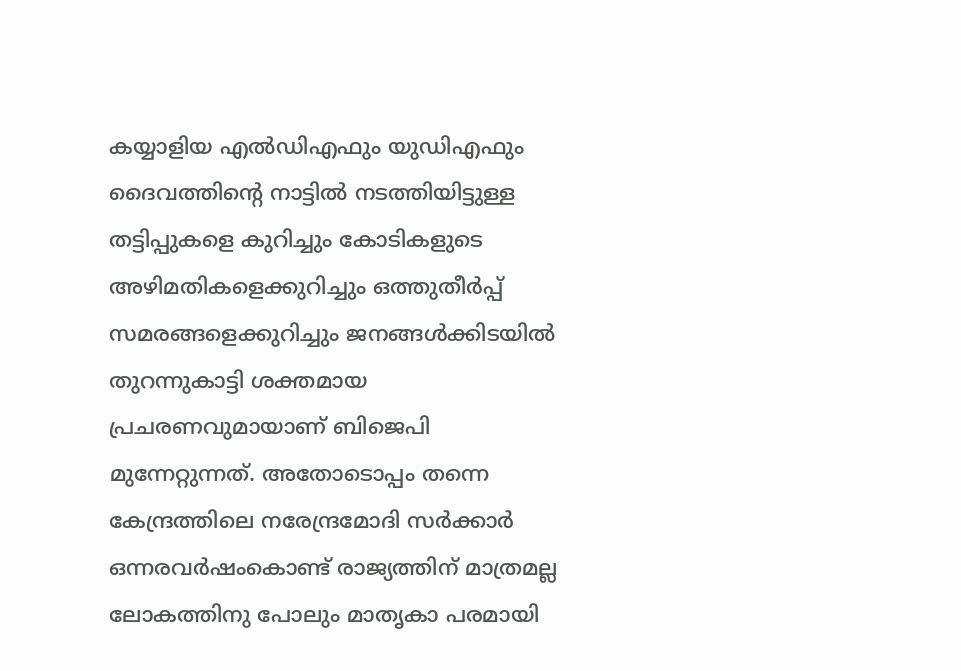കയ്യാളിയ എല്‍ഡിഎഫും യുഡിഎഫും ദൈവത്തിന്റെ നാട്ടില്‍ നടത്തിയിട്ടുള്ള തട്ടിപ്പുകളെ കുറിച്ചും കോടികളുടെ അഴിമതികളെക്കുറിച്ചും ഒത്തുതീര്‍പ്പ് സമരങ്ങളെക്കുറിച്ചും ജനങ്ങള്‍ക്കിടയില്‍ തുറന്നുകാട്ടി ശക്തമായ പ്രചരണവുമായാണ് ബിജെപി മുന്നേറ്റുന്നത്. അതോടൊപ്പം തന്നെ കേന്ദ്രത്തിലെ നരേന്ദ്രമോദി സര്‍ക്കാര്‍ ഒന്നരവര്‍ഷംകൊണ്ട് രാജ്യത്തിന് മാത്രമല്ല ലോകത്തിനു പോലും മാതൃകാ പരമായി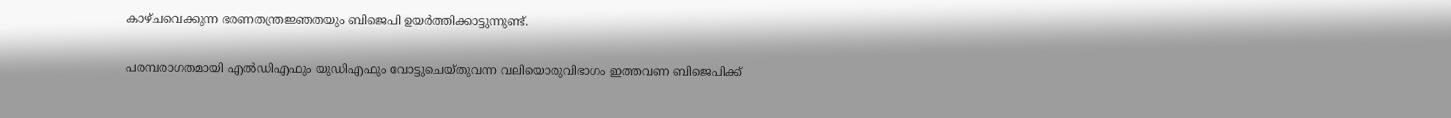കാഴ്ചവെക്കുന്ന ഭരണതന്ത്രജ്ഞതയും ബിജെപി ഉയര്‍ത്തിക്കാട്ടുന്നുണ്ട്.

പരമ്പരാഗതമായി എല്‍ഡിഎഫും യുഡിഎഫും വോട്ടുചെയ്തുവന്ന വലിയൊരുവിഭാഗം ഇത്തവണ ബിജെപിക്ക്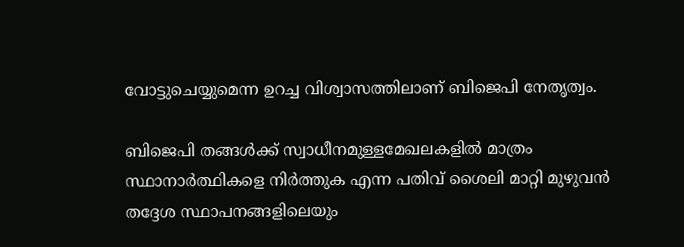വോട്ടുചെയ്യുമെന്ന ഉറച്ച വിശ്വാസത്തിലാണ് ബിജെപി നേതൃത്വം.

ബിജെപി തങ്ങള്‍ക്ക് സ്വാധീനമുള്ളമേഖലകളില്‍ മാത്രം സ്ഥാനാര്‍ത്ഥികളെ നിര്‍ത്തുക എന്ന പതിവ് ശൈലി മാറ്റി മുഴുവന്‍ തദ്ദേശ സ്ഥാപനങ്ങളിലെയും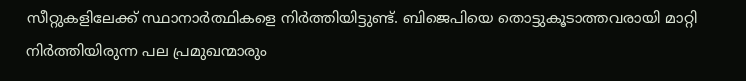സീറ്റുകളിലേക്ക് സ്ഥാനാര്‍ത്ഥികളെ നിര്‍ത്തിയിട്ടുണ്ട്. ബിജെപിയെ തൊട്ടുകൂടാത്തവരായി മാറ്റി നിര്‍ത്തിയിരുന്ന പല പ്രമുഖന്മാരും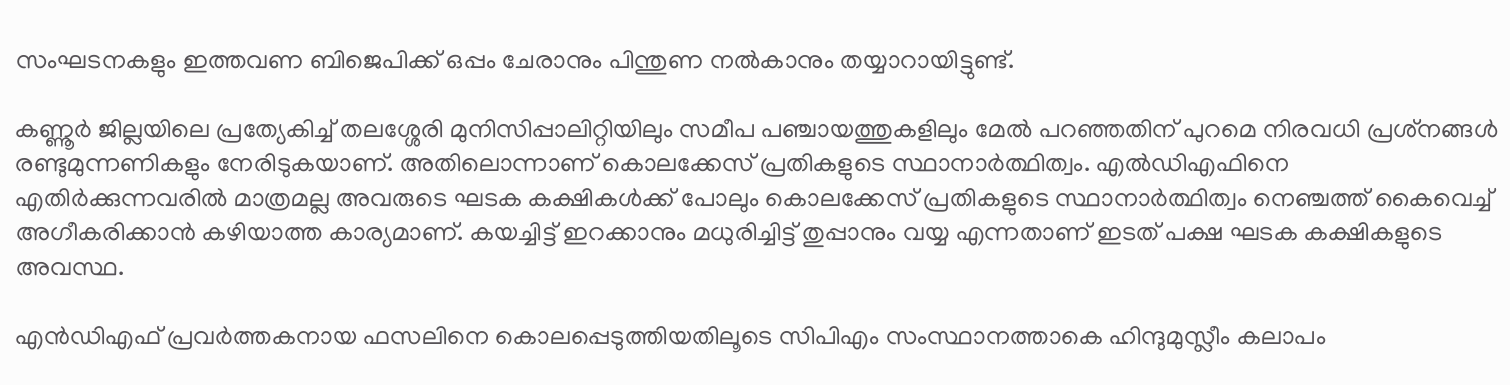സംഘടനകളും ഇത്തവണ ബിജെപിക്ക് ഒപ്പം ചേരാനും പിന്തുണ നല്‍കാനും തയ്യാറായിട്ടുണ്ട്.

കണ്ണൂര്‍ ജില്ലയിലെ പ്രത്യേകിച്ച് തലശ്ശേരി മുനിസിപ്പാലിറ്റിയിലും സമീപ പഞ്ചായത്തുകളിലും മേല്‍ പറഞ്ഞതിന് പുറമെ നിരവധി പ്രശ്‌നങ്ങള്‍ രണ്ടുമുന്നണികളും നേരിടുകയാണ്. അതിലൊന്നാണ് കൊലക്കേസ് പ്രതികളുടെ സ്ഥാനാര്‍ത്ഥിത്വം. എല്‍ഡിഎഫിനെ എതിര്‍ക്കുന്നവരില്‍ മാത്രമല്ല അവരുടെ ഘടക കക്ഷികള്‍ക്ക് പോലും കൊലക്കേസ് പ്രതികളുടെ സ്ഥാനാര്‍ത്ഥിത്വം നെഞ്ചത്ത് കൈവെച്ച് അഗീകരിക്കാന്‍ കഴിയാത്ത കാര്യമാണ്. കയച്ചിട്ട് ഇറക്കാനും മധുരിച്ചിട്ട് തുപ്പാനും വയ്യ എന്നതാണ് ഇടത് പക്ഷ ഘടക കക്ഷികളുടെ അവസ്ഥ.

എന്‍ഡിഎഫ് പ്രവര്‍ത്തകനായ ഫസലിനെ കൊലപ്പെടുത്തിയതിലൂടെ സിപിഎം സംസ്ഥാനത്താകെ ഹിന്ദുമുസ്ലീം കലാപം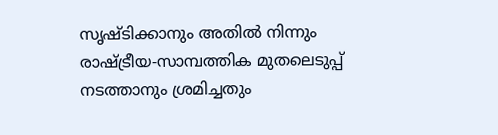സൃഷ്ടിക്കാനും അതില്‍ നിന്നും രാഷ്‌ട്രീയ-സാമ്പത്തിക മുതലെടുപ്പ് നടത്താനും ശ്രമിച്ചതും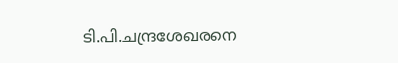ടി.പി.ചന്ദ്രശേഖരനെ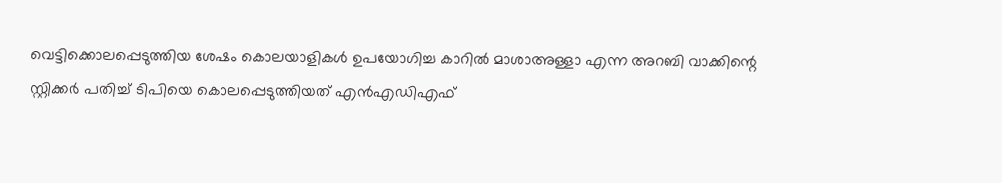വെട്ടിക്കൊലപ്പെടുത്തിയ ശേഷം കൊലയാളികള്‍ ഉപയോഗിച്ച കാറില്‍ മാശാഅള്ളാ എന്ന അറബി വാക്കിന്റെ സ്റ്റിക്കര്‍ പതിച്ച് ടിപിയെ കൊലപ്പെടുത്തിയത് എന്‍എഡിഎഫ്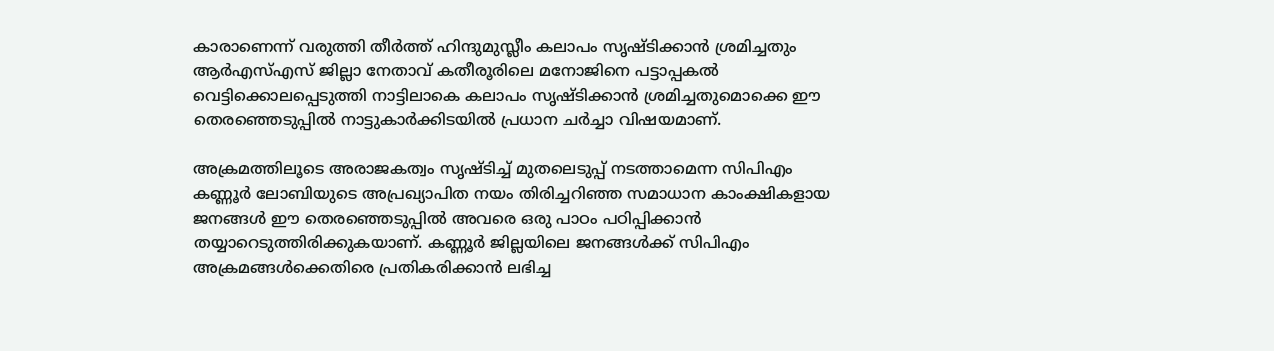കാരാണെന്ന് വരുത്തി തീര്‍ത്ത് ഹിന്ദുമുസ്ലീം കലാപം സൃഷ്ടിക്കാന്‍ ശ്രമിച്ചതും ആര്‍എസ്എസ് ജില്ലാ നേതാവ് കതീരൂരിലെ മനോജിനെ പട്ടാപ്പകല്‍ വെട്ടിക്കൊലപ്പെടുത്തി നാട്ടിലാകെ കലാപം സൃഷ്ടിക്കാന്‍ ശ്രമിച്ചതുമൊക്കെ ഈ തെരഞ്ഞെടുപ്പില്‍ നാട്ടുകാര്‍ക്കിടയില്‍ പ്രധാന ചര്‍ച്ചാ വിഷയമാണ്.

അക്രമത്തിലൂടെ അരാജകത്വം സൃഷ്ടിച്ച് മുതലെടുപ്പ് നടത്താമെന്ന സിപിഎം കണ്ണൂര്‍ ലോബിയുടെ അപ്രഖ്യാപിത നയം തിരിച്ചറിഞ്ഞ സമാധാന കാംക്ഷികളായ ജനങ്ങള്‍ ഈ തെരഞ്ഞെടുപ്പില്‍ അവരെ ഒരു പാഠം പഠിപ്പിക്കാന്‍ തയ്യാറെടുത്തിരിക്കുകയാണ്. കണ്ണൂര്‍ ജില്ലയിലെ ജനങ്ങള്‍ക്ക് സിപിഎം അക്രമങ്ങള്‍ക്കെതിരെ പ്രതികരിക്കാന്‍ ലഭിച്ച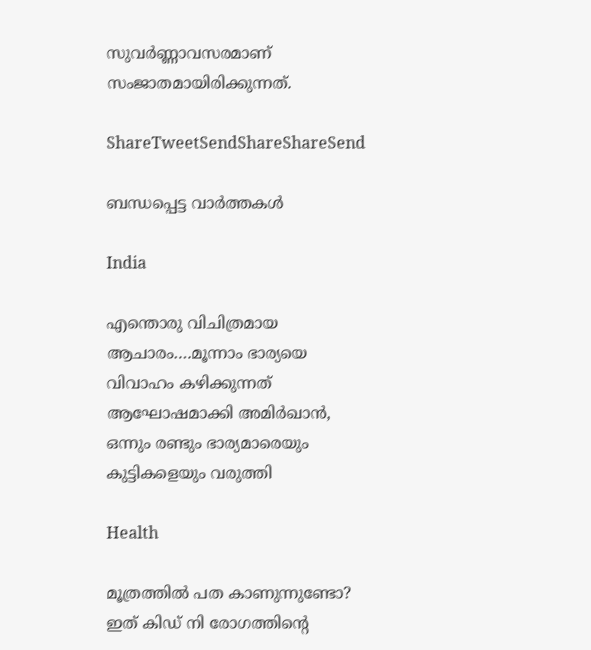സുവര്‍ണ്ണാവസരമാണ് സംജാതമായിരിക്കുന്നത്.

ShareTweetSendShareShareSend

ബന്ധപ്പെട്ട വാര്‍ത്തകള്‍

India

എന്തൊരു വിചിത്രമായ ആചാരം….മൂന്നാം ഭാര്യയെ വിവാഹം കഴിക്കുന്നത് ആഘോഷമാക്കി അമിര്‍ഖാന്‍, ഒന്നും രണ്ടും ഭാര്യമാരെയും കുട്ടികളെയും വരുത്തി

Health

മൂത്രത്തില്‍ പത കാണുന്നുണ്ടോ? ഇത് കിഡ് നി രോഗത്തിന്റെ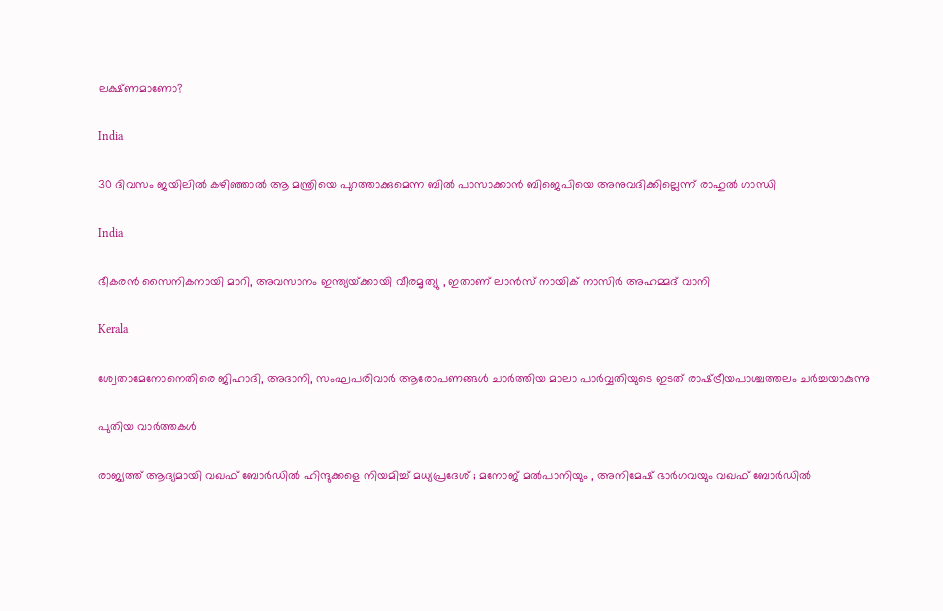ലക്ഷ്ണമാണോ?

India

30 ദിവസം ജയിലില്‍ കഴിഞ്ഞാല്‍ ആ മന്ത്രിയെ പുറത്താക്കുമെന്ന ബില്‍ പാസാക്കാന്‍ ബിജെപിയെ അനുവദിക്കില്ലെന്ന് രാഹുല്‍ ഗാന്ധി

India

ഭീകരന്‍ സൈനികനായി മാറി, അവസാനം ഇന്ത്യയ്‌ക്കായി വീരമൃത്യു , ഇതാണ് ലാന്‍സ് നായിക് നാസിര്‍ അഹമ്മദ് വാനി

Kerala

ശ്വേതാമേനോനെതിരെ ജിഹാദി, അദാനി, സംഘപരിവാര്‍ ആരോപണങ്ങള്‍ ചാര്‍ത്തിയ മാലാ പാര്‍വ്വതിയുടെ ഇടത് രാഷ്‌ട്രീയപാശ്ചത്തലം ചര്‍ച്ചയാകുന്നു

പുതിയ വാര്‍ത്തകള്‍

രാജ്യത്ത് ആദ്യമായി വഖഫ് ബോർഡിൽ ഹിന്ദുക്കളെ നിയമിച്ച് മധ്യപ്രദേശ് ; മനോജ് മൽപാനിയും , അനിമേഷ് ഭാർഗവയും വഖഫ് ബോർഡിൽ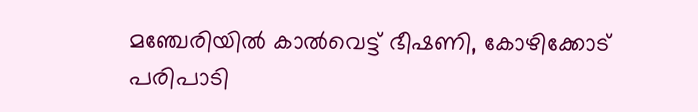മഞ്ചേരിയില്‍ കാല്‍വെട്ട് ഭീഷണി, കോഴിക്കോട് പരിപാടി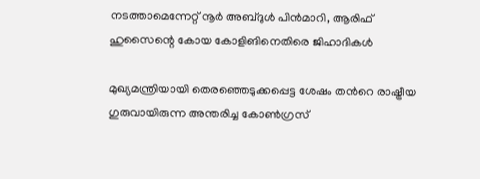നടത്താമെന്നേറ്റ് നൂര്‍ അബ്ദുള്‍ പിന്‍മാറി, ആരിഫ് ഹുസൈന്റെ കോയ കോളിങിനെതിരെ ജിഹാദികള്‍

മുഖ്യമന്ത്രിയായി തെരഞ്ഞെടുക്കപ്പെട്ട ശേഷം തന്‍റെ രാഷ്ട്രീയ ഗുരുവായിരുന്ന അന്തരിച്ച കോണ്‍ഗ്രസ്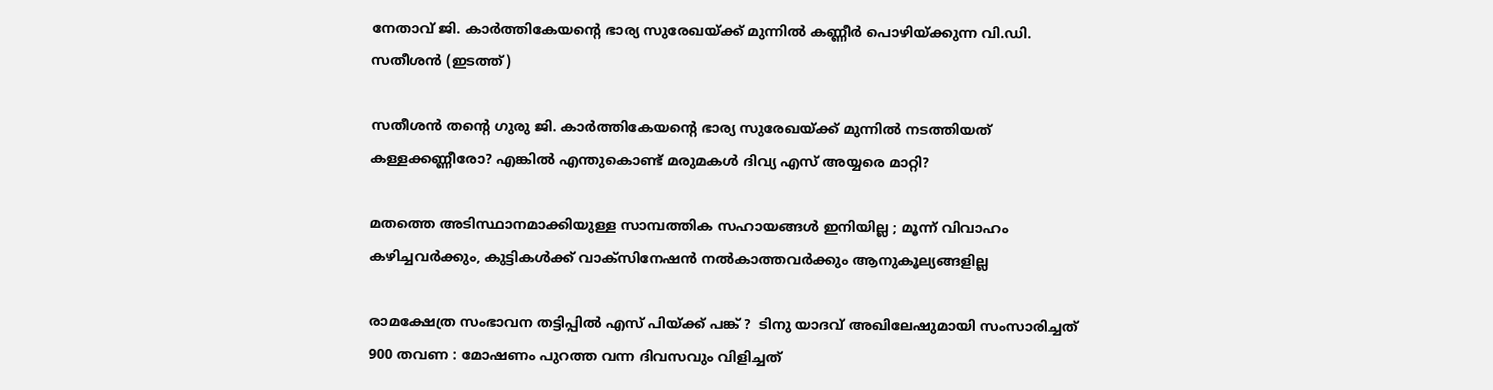നേതാവ് ജി. കാര്‍ത്തികേയന്‍റെ ഭാര്യ സുരേഖയ്ക്ക് മുന്നില്‍ കണ്ണീര്‍ പൊഴിയ്ക്കുന്ന വി.ഡി. സതീശന്‍ (ഇടത്ത്)

സതീശന്‍ തന്റെ ഗുരു ജി. കാര്‍ത്തികേയന്റെ ഭാര്യ സുരേഖയ്‌ക്ക് മുന്നില്‍ നടത്തിയത് കള്ളക്കണ്ണീരോ? എങ്കില്‍ എന്തുകൊണ്ട് മരുമകള്‍ ദിവ്യ എസ് അയ്യരെ മാറ്റി?

മതത്തെ അടിസ്ഥാനമാക്കിയുള്ള സാമ്പത്തിക സഹായങ്ങൾ ഇനിയില്ല ; മൂന്ന് വിവാഹം കഴിച്ചവർക്കും, കുട്ടികൾക്ക് വാക്സിനേഷൻ നൽകാത്തവർക്കും ആനുകൂല്യങ്ങളില്ല

രാമക്ഷേത്ര സംഭാവന തട്ടിപ്പിൽ എസ് പിയ്‌ക്ക് പങ്ക് ?  ടിനു യാദവ് അഖിലേഷുമായി സംസാരിച്ചത് 900 തവണ : മോഷണം പുറത്ത വന്ന ദിവസവും വിളിച്ചത്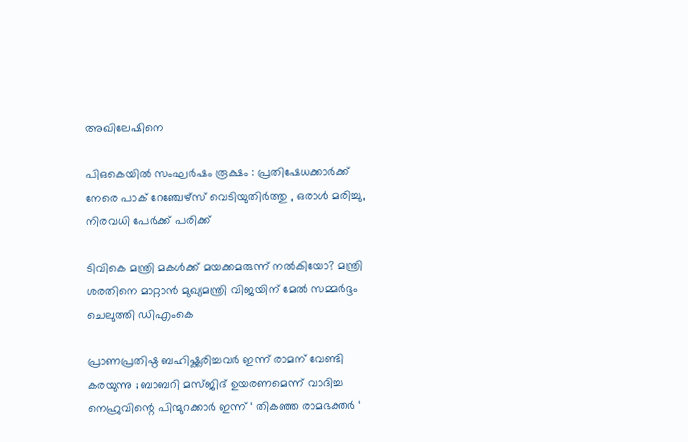അഖിലേഷിനെ

പി‌ഒ‌കെയിൽ സംഘർഷം രൂക്ഷം : പ്രതിഷേധക്കാർക്ക് നേരെ പാക് റേഞ്ചേഴ്‌സ് വെടിയുതിർത്തു , ഒരാൾ മരിച്ചു, നിരവധി പേർക്ക് പരിക്ക്

ടിവികെ മന്ത്രി മകള്‍ക്ക് മയക്കമരുന്ന് നല്‍കിയോ? മന്ത്രി ശരതിനെ മാറ്റാന്‍ മുഖ്യമന്ത്രി വിജയിന് മേല്‍ സമ്മര്‍ദ്ദം ചെലുത്തി ഡിഎംകെ

പ്രാണപ്രതിഷ്ഠ ബഹിഷ്ക്കരിച്ചവർ ഇന്ന് രാമന് വേണ്ടി കരയുന്നു ; ബാബറി മസ്ജിദ് ഉയരണമെന്ന് വാദിച്ച നെഹ്രുവിന്റെ പിന്മുറക്കാർ ഇന്ന് ‘ തികഞ്ഞ രാമഭക്തർ ‘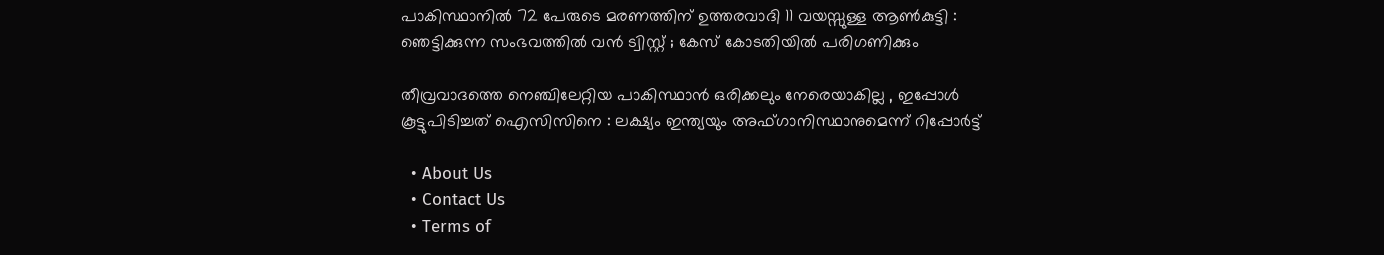പാകിസ്ഥാനിൽ 72 പേരുടെ മരണത്തിന് ഉത്തരവാദി 11 വയസ്സുള്ള ആൺകുട്ടി : ഞെട്ടിക്കുന്ന സംഭവത്തിൽ വൻ ട്വിസ്റ്റ് ; കേസ് കോടതിയിൽ പരിഗണിക്കും

തീവ്രവാദത്തെ നെഞ്ചിലേറ്റിയ പാകിസ്ഥാൻ ഒരിക്കലും നേരെയാകില്ല , ഇപ്പോൾ കൂട്ടുപിടിച്ചത് ഐസിസിനെ : ലക്ഷ്യം ഇന്ത്യയും അഫ്ഗാനിസ്ഥാനുമെന്ന് റിപ്പോർട്ട്

  • About Us
  • Contact Us
  • Terms of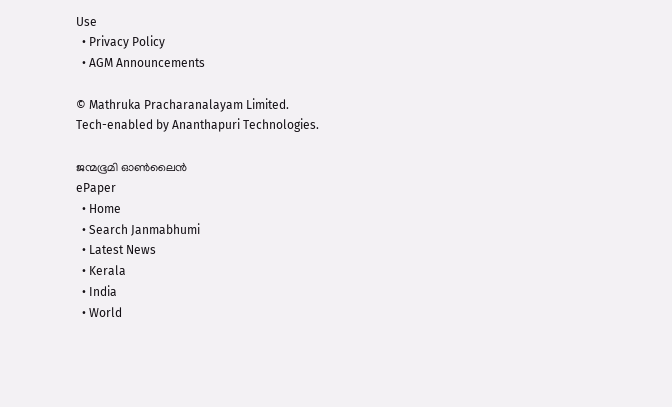Use
  • Privacy Policy
  • AGM Announcements

© Mathruka Pracharanalayam Limited.
Tech-enabled by Ananthapuri Technologies.

ജന്മഭൂമി ഓണ്‍ലൈന്‍
ePaper
  • Home
  • Search Janmabhumi
  • Latest News
  • Kerala
  • India
  • World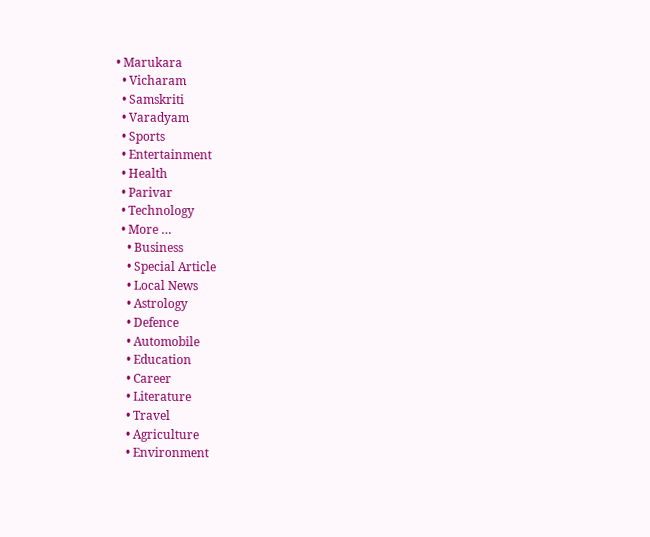• Marukara
  • Vicharam
  • Samskriti
  • Varadyam
  • Sports
  • Entertainment
  • Health
  • Parivar
  • Technology
  • More …
    • Business
    • Special Article
    • Local News
    • Astrology
    • Defence
    • Automobile
    • Education
    • Career
    • Literature
    • Travel
    • Agriculture
    • Environment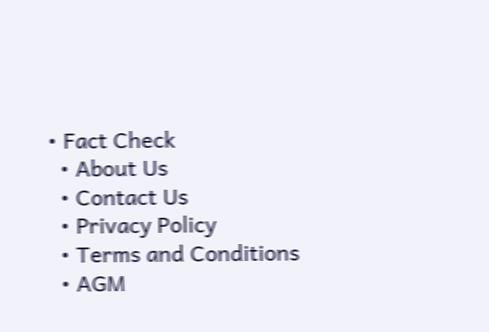• Fact Check
  • About Us
  • Contact Us
  • Privacy Policy
  • Terms and Conditions
  • AGM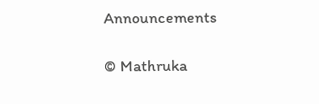Announcements

© Mathruka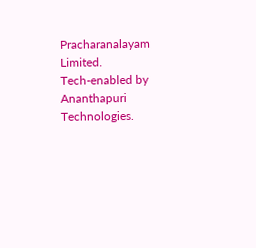Pracharanalayam Limited.
Tech-enabled by Ananthapuri Technologies.